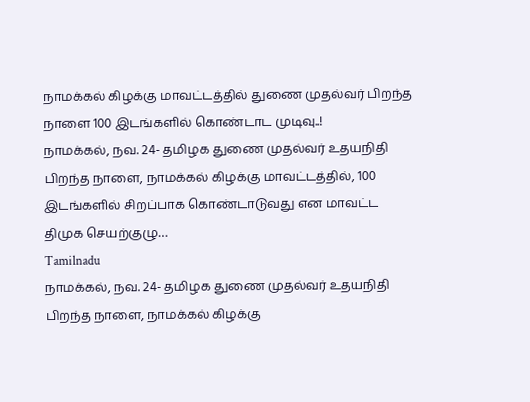நாமக்கல் கிழக்கு மாவட்டத்தில் துணை முதல்வர் பிறந்த நாளை 100 இடங்களில் கொண்டாட முடிவு..!
நாமக்கல், நவ. 24- தமிழக துணை முதல்வர் உதயநிதி பிறந்த நாளை, நாமக்கல் கிழக்கு மாவட்டத்தில், 100 இடங்களில் சிறப்பாக கொண்டாடுவது என மாவட்ட திமுக செயற்குழு…
Tamilnadu
நாமக்கல், நவ. 24- தமிழக துணை முதல்வர் உதயநிதி பிறந்த நாளை, நாமக்கல் கிழக்கு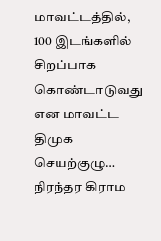மாவட்டத்தில், 100 இடங்களில் சிறப்பாக கொண்டாடுவது என மாவட்ட திமுக செயற்குழு…
நிரந்தர கிராம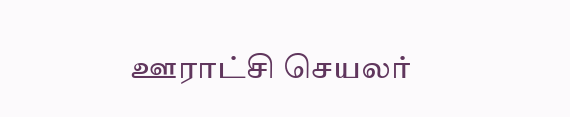ஊராட்சி செயலர்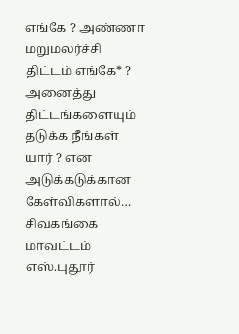எங்கே ? அண்ணா மறுமலர்ச்சி திட்டம் எங்கே* ? அனைத்து திட்டங்களையும் தடுக்க நீங்கள் யார் ? என அடுக்கடுக்கான கேள்விகளால்…
சிவகங்கை மாவட்டம் எஸ்.புதூர்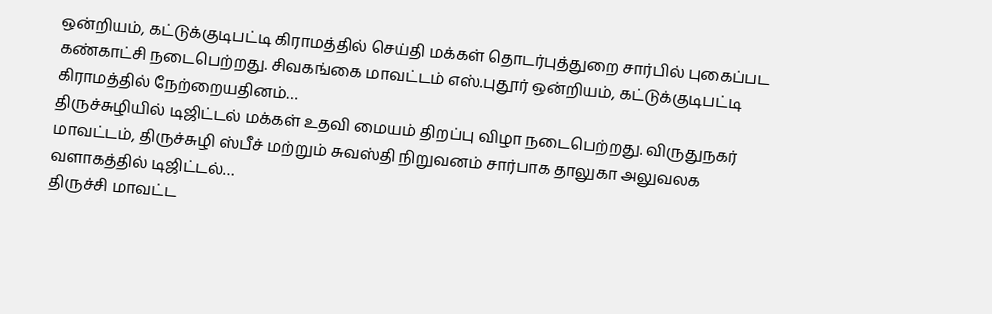ஒன்றியம், கட்டுக்குடிபட்டி கிராமத்தில் செய்தி மக்கள் தொடர்புத்துறை சார்பில் புகைப்பட கண்காட்சி நடைபெற்றது. சிவகங்கை மாவட்டம் எஸ்.புதூர் ஒன்றியம், கட்டுக்குடிபட்டி கிராமத்தில் நேற்றையதினம்…
திருச்சுழியில் டிஜிட்டல் மக்கள் உதவி மையம் திறப்பு விழா நடைபெற்றது. விருதுநகர் மாவட்டம், திருச்சுழி ஸ்பீச் மற்றும் சுவஸ்தி நிறுவனம் சார்பாக தாலுகா அலுவலக வளாகத்தில் டிஜிட்டல்…
திருச்சி மாவட்ட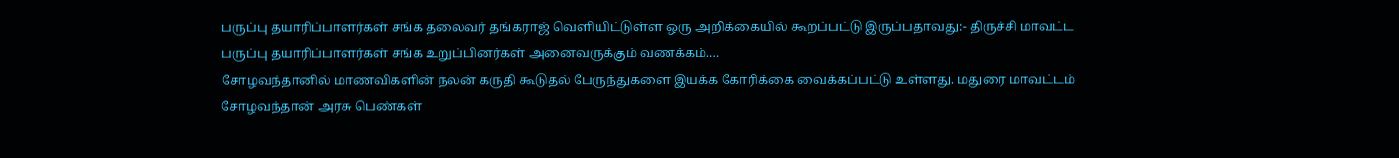பருப்பு தயாரிப்பாளர்கள் சங்க தலைவர் தங்கராஜ் வெளியிட்டுள்ள ஒரு அறிக்கையில் கூறப்பட்டு இருப்பதாவது:- திருச்சி மாவட்ட பருப்பு தயாரிப்பாளர்கள் சங்க உறுப்பினர்கள் அனைவருக்கும் வணக்கம்.…
சோழவந்தானில் மாணவிகளின் நலன் கருதி கூடுதல் பேருந்துகளை இயக்க கோரிக்கை வைக்கப்பட்டு உள்ளது. மதுரை மாவட்டம் சோழவந்தான் அரசு பெண்கள்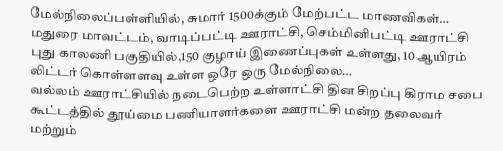மேல்நிலைப்பள்ளியில், சுமார் 1500க்கும் மேற்பட்ட மாணவிகள்…
மதுரை மாவட்டம், வாடிப்பட்டி ஊராட்சி, செம்மினிபட்டி ஊராட்சி புது காலணி பகுதியில்,150 குழாய் இணைப்புகள் உள்ளது, 10 ஆயிரம் லிட்டர் கொள்ளளவு உள்ள ஒரே ஒரு மேல்நிலை…
வல்லம் ஊராட்சியில் நடைபெற்ற உள்ளாட்சி தின சிறப்பு கிராம சபை கூட்டத்தில் தூய்மை பணியாளர்களை ஊராட்சி மன்ற தலைவர் மற்றும்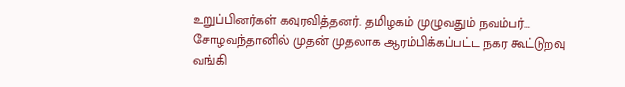உறுப்பினர்கள் கவுரவித்தனர். தமிழகம் முழுவதும் நவம்பர்…
சோழவந்தானில் முதன் முதலாக ஆரம்பிக்கப்பட்ட நகர கூட்டுறவு வங்கி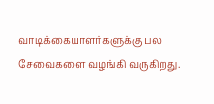வாடிக்கையாளர்களுக்கு பல சேவைகளை வழங்கி வருகிறது.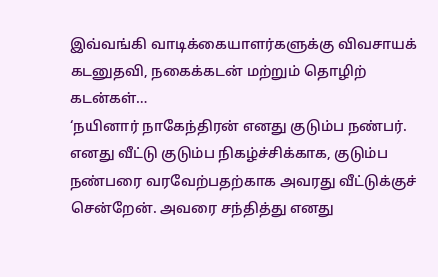இவ்வங்கி வாடிக்கையாளர்களுக்கு விவசாயக் கடனுதவி, நகைக்கடன் மற்றும் தொழிற் கடன்கள்…
‘நயினார் நாகேந்திரன் எனது குடும்ப நண்பர். எனது வீட்டு குடும்ப நிகழ்ச்சிக்காக, குடும்ப நண்பரை வரவேற்பதற்காக அவரது வீட்டுக்குச் சென்றேன். அவரை சந்தித்து எனது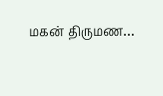மகன் திருமண…